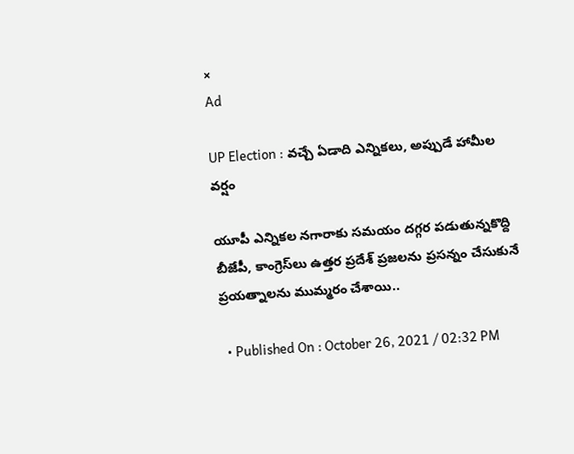×
Ad

UP Election : వచ్చే ఏడాది ఎన్నికలు, అప్పుడే హామీల వర్షం

యూపీ ఎన్నికల నగారాకు సమయం దగ్గర పడుతున్నకొద్ది బీజేపీ, కాంగ్రెస్‌లు ఉత్తర ప్రదేశ్ ప్రజలను ప్రసన్నం చేసుకునే ప్రయత్నాలను ముమ్మరం చేశాయి..

  • Published On : October 26, 2021 / 02:32 PM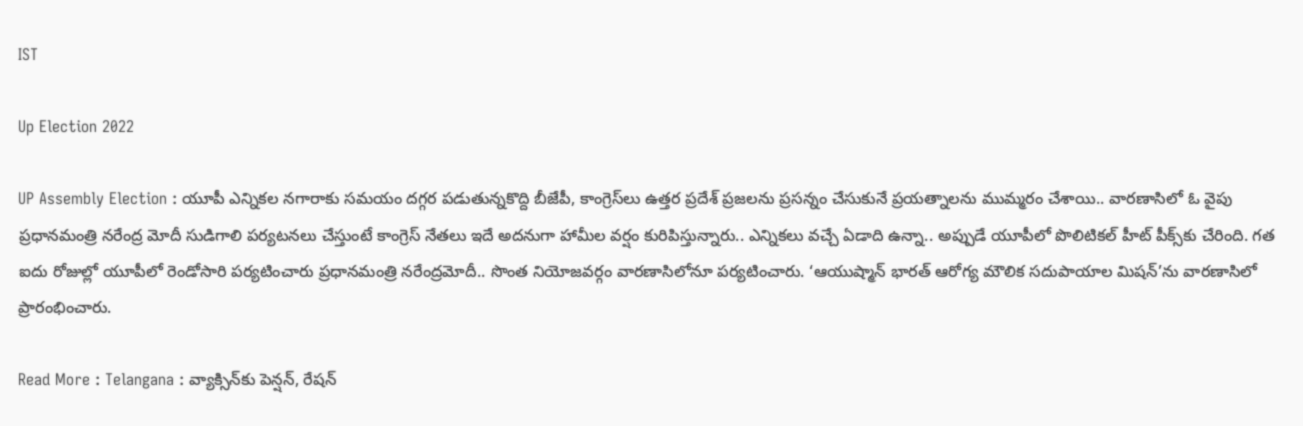IST

Up Election 2022

UP Assembly Election : యూపీ ఎన్నికల నగారాకు సమయం దగ్గర పడుతున్నకొద్ది బీజేపీ, కాంగ్రెస్‌లు ఉత్తర ప్రదేశ్ ప్రజలను ప్రసన్నం చేసుకునే ప్రయత్నాలను ముమ్మరం చేశాయి.. వారణాసిలో ఓ వైపు ప్రధానమంత్రి నరేంద్ర మోదీ సుడిగాలి పర్యటనలు చేస్తుంటే కాంగ్రెస్‌ నేతలు ఇదే అదనుగా హామీల వర్షం కురిపిస్తున్నారు.. ఎన్నికలు వచ్చే ఏడాది ఉన్నా.. అప్పుడే యూపీలో పొలిటికల్‌ హీట్ పీక్స్‌కు చేరింది. గత ఐదు రోజుల్లో యూపీలో రెండోసారి పర్యటించారు ప్రధానమంత్రి నరేంద్రమోదీ.. సొంత నియోజవర్గం వారణాసిలోనూ పర్యటించారు. ‘ఆయుష్మాన్ భారత్ ఆరోగ్య మౌలిక సదుపాయాల మిషన్‌’ను వారణాసిలో ప్రారంభించారు.

Read More : Telangana : వ్యాక్సిన్‌‌కు పెన్షన్, రేషన్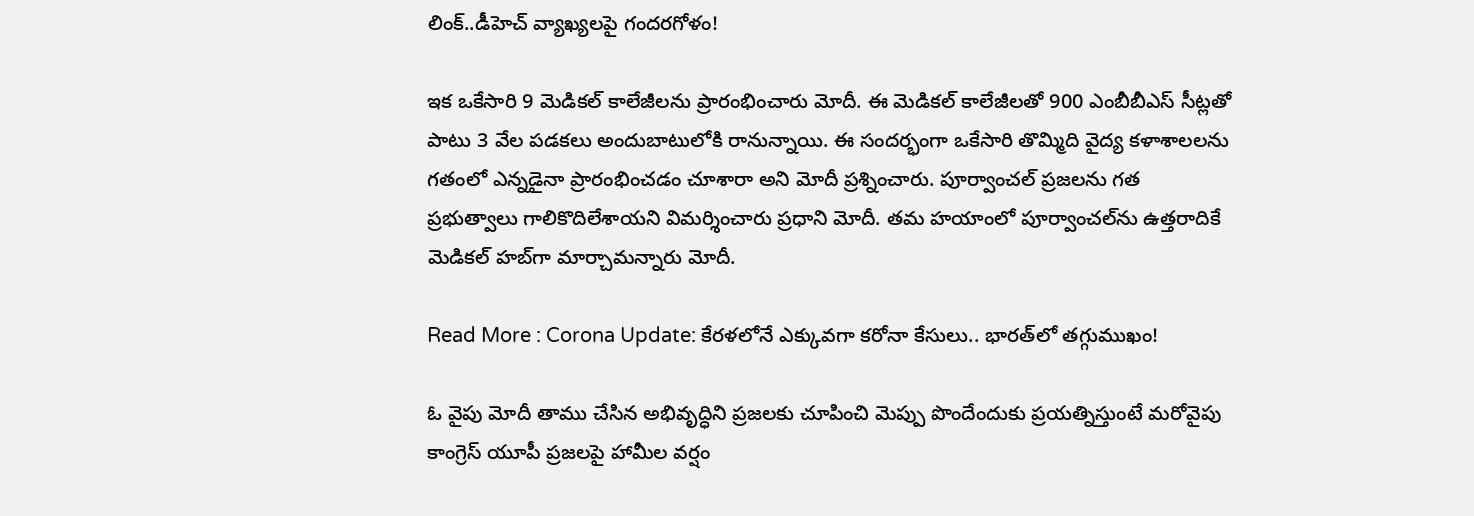లింక్..డీహెచ్ వ్యాఖ్యలపై గందరగోళం!

ఇక ఒకేసారి 9 మెడికల్‌ కాలేజీలను ప్రారంభించారు మోదీ. ఈ మెడికల్‌ కాలేజీలతో 900 ఎంబీబీఎస్‌ సీట్లతో పాటు 3 వేల పడకలు అందుబాటులోకి రానున్నాయి. ఈ సందర్భంగా ఒకేసారి తొమ్మిది వైద్య క‌ళాశాల‌ల‌ను గ‌తంలో ఎన్నడైనా ప్రారంభించ‌డం చూశారా అని మోదీ ప్రశ్నించారు. పూర్వాంచ‌ల్ ప్రజ‌ల‌ను గ‌త ప్రభుత్వాలు గాలికొదిలేశాయ‌ని విమర్శించారు ప్రధాని మోదీ. త‌మ హ‌యాంలో పూర్వాంచ‌ల్‌ను ఉత్తరాదికే మెడిక‌ల్ హ‌బ్‌గా మార్చామ‌న్నారు మోదీ.

Read More : Corona Update: కేరళలోనే ఎక్కువగా కరోనా కేసులు.. భారత్‌లో తగ్గుముఖం!

ఓ వైపు మోదీ తాము చేసిన అభివృద్ధిని ప్రజలకు చూపించి మెప్పు పొందేందుకు ప్రయత్నిస్తుంటే మరోవైపు కాంగ్రెస్‌ యూపీ ప్రజలపై హామీల వర్షం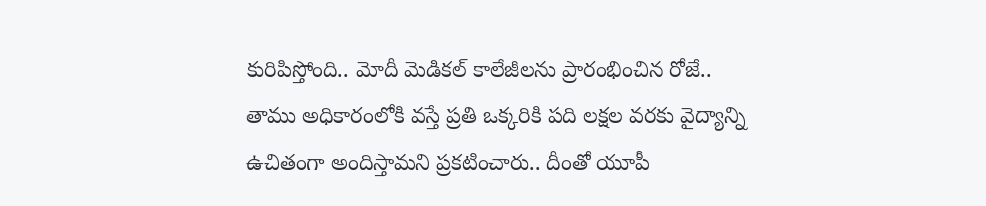కురిపిస్తోంది.. మోదీ మెడికల్ కాలేజీలను ప్రారంభించిన రోజే.. తాము అధికారంలోకి వస్తే ప్రతి ఒక్కరికి పది లక్షల వరకు వైద్యాన్ని ఉచితంగా అందిస్తామని ప్రకటించారు.. దీంతో యూపీ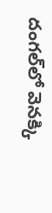దంగల్‌లో వెనక్కి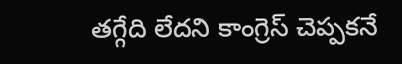తగ్గేది లేదని కాంగ్రెస్‌ చెప్పకనే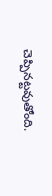చెప్పినట్టవుతోంది.